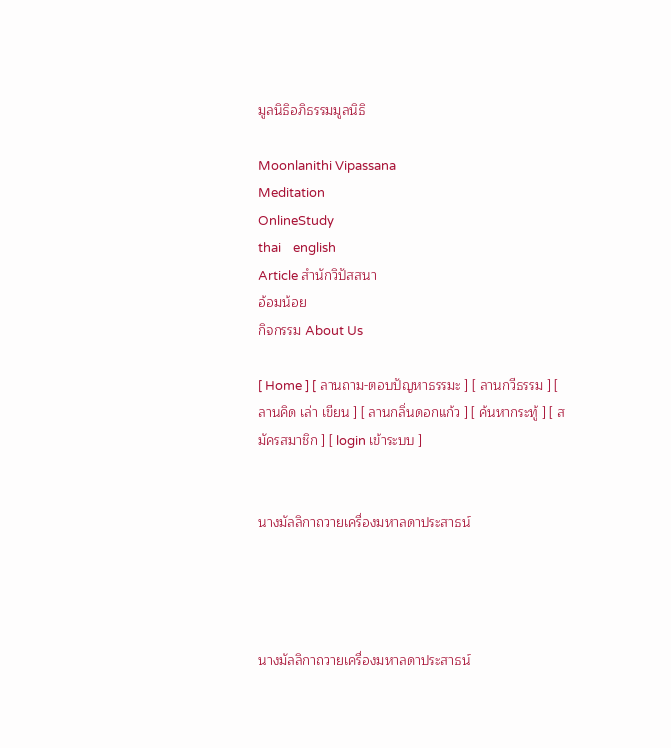มูลนิธิอภิธรรมมูลนิธิ

Moonlanithi Vipassana
Meditation
OnlineStudy
thai    english
Article สำนักวิปัสสนา
อ้อมน้อย
กิจกรรม About Us

[ Home ] [ ลานถาม-ตอบปัญหาธรรมะ ] [ ลานกวีธรรม ] [ ลานคิด เล่า เขียน ] [ ลานกลิ่นดอกแก้ว ] [ ค้นหากระทู้ ] [ สมัครสมาชิก ] [ login เข้าระบบ ]


นางมัลลิกาถวายเครื่องมหาลดาประสาธน์




นางมัลลิกาถวายเครื่องมหาลดาประสาธน์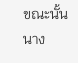ขณะนั้น นาง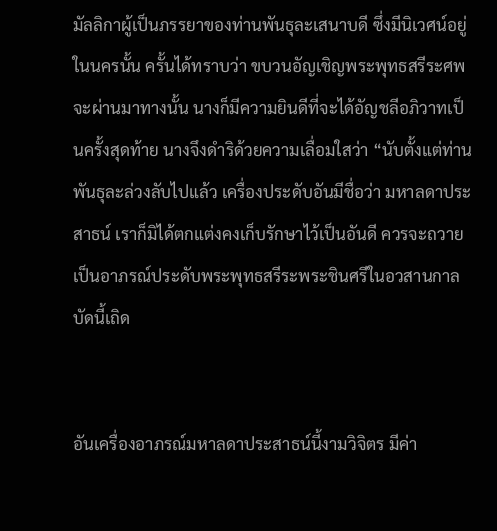มัลลิกาผู้เป็นภรรยาของท่านพันธุละเสนาบดี ซึ่งมีนิเวศน์อยู่ในนครนั้น ครั้นได้ทราบว่า ขบวนอัญเชิญพระพุทธสรีระศพจะผ่านมาทางนั้น นางก็มีความยินดีที่จะได้อัญชลีอภิวาทเป็นครั้งสุดท้าย นางจึงดำริด้วยความเลื่อมใสว่า “นับตั้งแต่ท่านพันธุละล่วงลับไปแล้ว เครื่องประดับอันมีชื่อว่า มหาลดาประสาธน์ เราก็มิได้ตกแต่งคงเก็บรักษาไว้เป็นอันดี ควรจะถวายเป็นอาภรณ์ประดับพระพุทธสรีระพระชินศรีในอวสานกาลบัดนี้เถิด


อันเครื่องอาภรณ์มหาลดาประสาธน์นี้งามวิจิตร มีค่า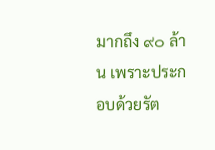มากถึง ๙๐ ล้าน เพราะประกอบด้วยรัต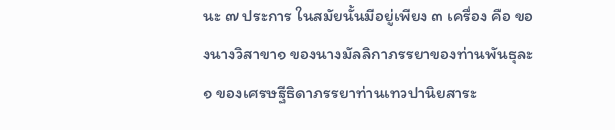นะ ๗ ประการ ในสมัยนั้นมีอยู่เพียง ๓ เครื่อง คือ ของนางวิสาขา๑ ของนางมัลลิกาภรรยาของท่านพันธุละ๑ ของเศรษฐีธิดาภรรยาท่านเทวปานิยสาระ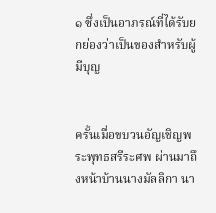๑ ซึ่งเป็นอาภรณ์ที่ได้รับยกย่องว่าเป็นของสำหรับผู้มีบุญ


ครั้นเมื่อขบวนอัญเชิญพระพุทธสรีระศพ ผ่านมาถึงหน้าบ้านนางมัลลิกา นา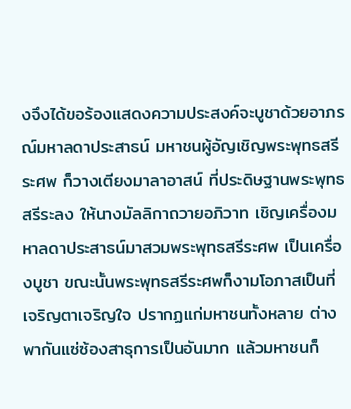งจึงได้ขอร้องแสดงความประสงค์จะบูชาด้วยอาภรณ์มหาลดาประสาธน์ มหาชนผู้อัญเชิญพระพุทธสรีระศพ ก็วางเตียงมาลาอาสน์ ที่ประดิษฐานพระพุทธสรีระลง ให้นางมัลลิกาถวายอภิวาท เชิญเครื่องมหาลดาประสาธน์มาสวมพระพุทธสรีระศพ เป็นเครื่องบูชา ขณะนั้นพระพุทธสรีระศพก็งามโอภาสเป็นที่เจริญตาเจริญใจ ปรากฏแก่มหาชนทั้งหลาย ต่างพากันแซ่ซ้องสาธุการเป็นอันมาก แล้วมหาชนก็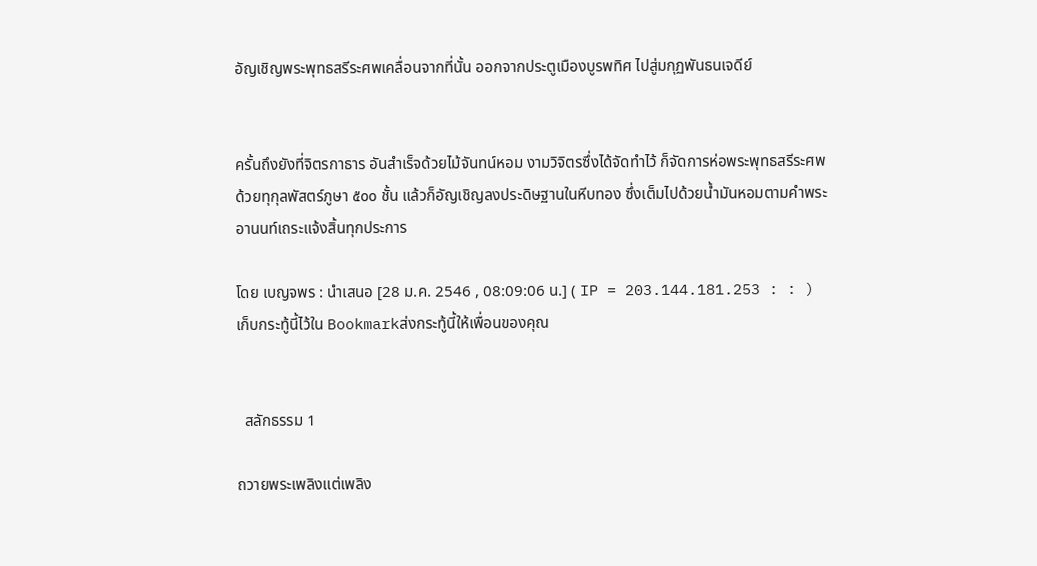อัญเชิญพระพุทธสรีระศพเคลื่อนจากที่นั้น ออกจากประตูเมืองบูรพทิศ ไปสู่มกุฏพันธนเจดีย์


ครั้นถึงยังที่จิตรกาธาร อันสำเร็จด้วยไม้จันทน์หอม งามวิจิตรซึ่งได้จัดทำไว้ ก็จัดการห่อพระพุทธสรีระศพด้วยทุกุลพัสตร์ภูษา ๕๐๐ ชั้น แล้วก็อัญเชิญลงประดิษฐานในหีบทอง ซึ่งเต็มไปด้วยน้ำมันหอมตามคำพระอานนท์เถระแจ้งสิ้นทุกประการ

โดย เบญจพร : นำเสนอ [28 ม.ค. 2546 , 08:09:06 น.] ( IP = 203.144.181.253 : : ) เก็บกระทู้นี้ไว้ใน Bookmarkส่งกระทู้นี้ให้เพื่อนของคุณ


  สลักธรรม 1

ถวายพระเพลิงแต่เพลิง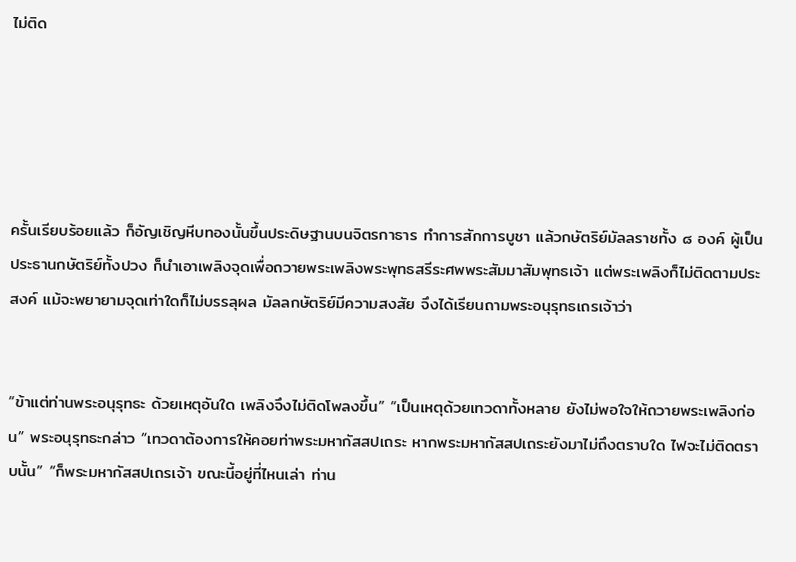ไม่ติด





ครั้นเรียบร้อยแล้ว ก็อัญเชิญหีบทองนั้นขึ้นประดิษฐานบนจิตรกาธาร ทำการสักการบูชา แล้วกษัตริย์มัลลราชทั้ง ๘ องค์ ผู้เป็นประธานกษัตริย์ทั้งปวง ก็นำเอาเพลิงจุดเพื่อถวายพระเพลิงพระพุทธสรีระศพพระสัมมาสัมพุทธเจ้า แต่พระเพลิงก็ไม่ติดตามประสงค์ แม้จะพยายามจุดเท่าใดก็ไม่บรรลุผล มัลลกษัตริย์มีความสงสัย จึงได้เรียนถามพระอนุรุทธเถรเจ้าว่า


“ข้าแต่ท่านพระอนุรุทธะ ด้วยเหตุอันใด เพลิงจึงไม่ติดโพลงขึ้น” “เป็นเหตุด้วยเทวดาทั้งหลาย ยังไม่พอใจให้ถวายพระเพลิงก่อน” พระอนุรุทธะกล่าว “เทวดาต้องการให้คอยท่าพระมหากัสสปเถระ หากพระมหากัสสปเถระยังมาไม่ถึงตราบใด ไฟจะไม่ติดตราบนั้น” “ก็พระมหากัสสปเถรเจ้า ขณะนี้อยู่ที่ไหนเล่า ท่าน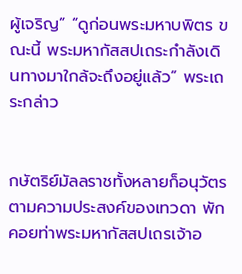ผู้เจริญ” “ดูก่อนพระมหาบพิตร ขณะนี้ พระมหากัสสปเถระกำลังเดินทางมาใกล้จะถึงอยู่แล้ว” พระเถระกล่าว


กษัตริย์มัลลราชทั้งหลายก็อนุวัตรตามความประสงค์ของเทวดา พักคอยท่าพระมหากัสสปเถรเจ้าอ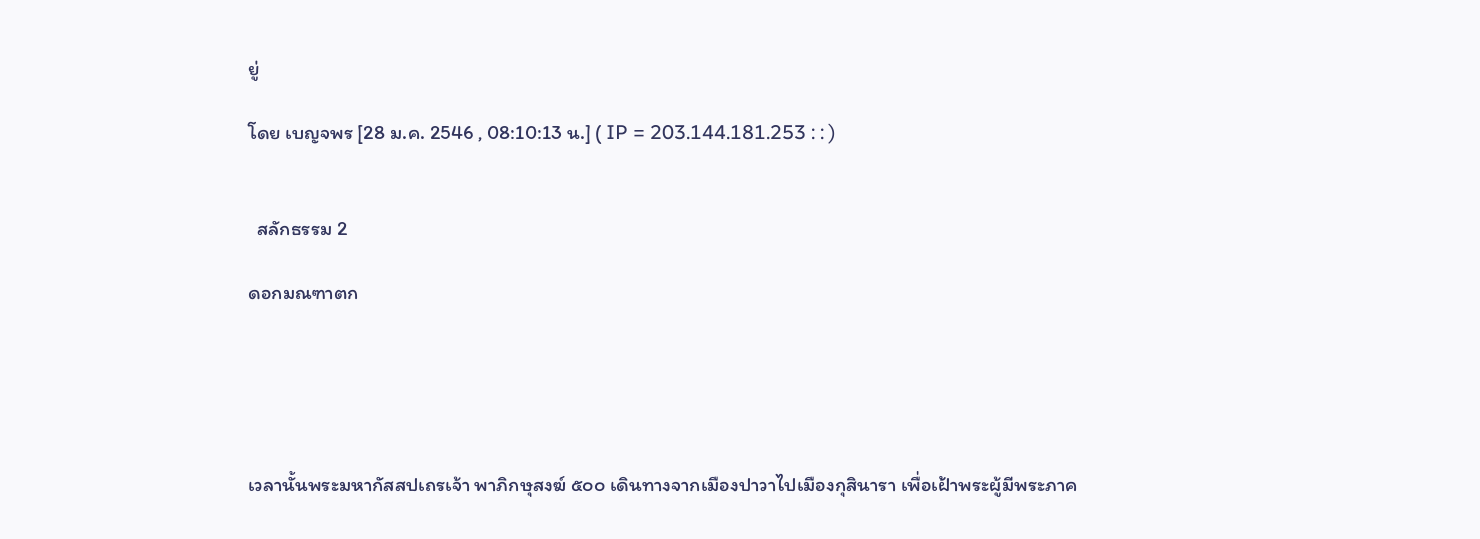ยู่

โดย เบญจพร [28 ม.ค. 2546 , 08:10:13 น.] ( IP = 203.144.181.253 : : )


  สลักธรรม 2

ดอกมณฑาตก





เวลานั้นพระมหากัสสปเถรเจ้า พาภิกษุสงฆ์ ๕๐๐ เดินทางจากเมืองปาวาไปเมืองกุสินารา เพื่อเฝ้าพระผู้มีพระภาค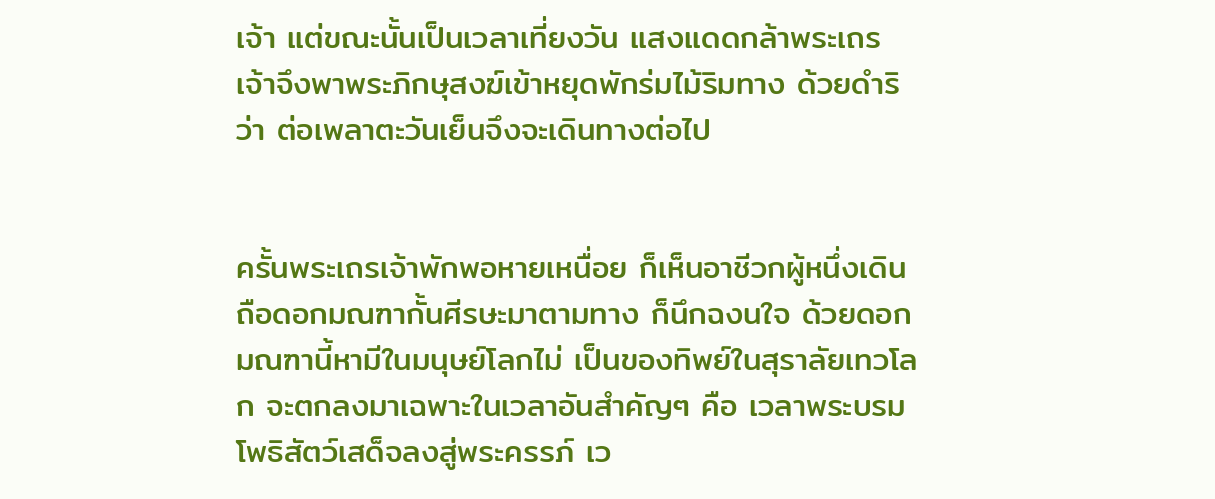เจ้า แต่ขณะนั้นเป็นเวลาเที่ยงวัน แสงแดดกล้าพระเถรเจ้าจึงพาพระภิกษุสงฆ์เข้าหยุดพักร่มไม้ริมทาง ด้วยดำริว่า ต่อเพลาตะวันเย็นจึงจะเดินทางต่อไป


ครั้นพระเถรเจ้าพักพอหายเหนื่อย ก็เห็นอาชีวกผู้หนึ่งเดินถือดอกมณฑากั้นศีรษะมาตามทาง ก็นึกฉงนใจ ด้วยดอกมณฑานี้หามีในมนุษย์โลกไม่ เป็นของทิพย์ในสุราลัยเทวโลก จะตกลงมาเฉพาะในเวลาอันสำคัญๆ คือ เวลาพระบรมโพธิสัตว์เสด็จลงสู่พระครรภ์ เว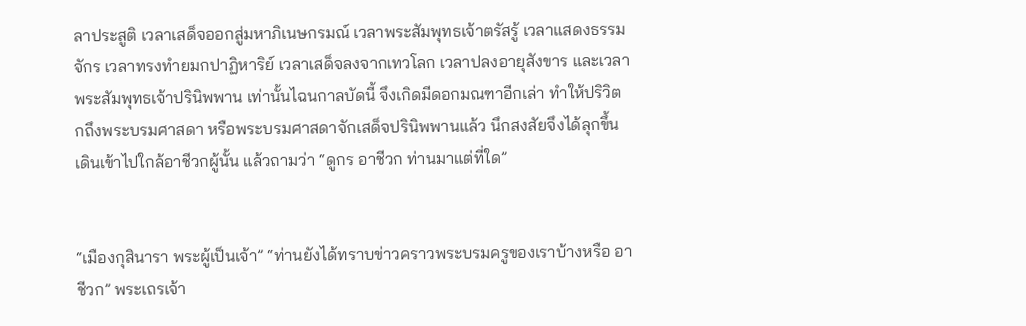ลาประสูติ เวลาเสด็จออกสู่มหาภิเนษกรมณ์ เวลาพระสัมพุทธเจ้าตรัสรู้ เวลาแสดงธรรมจักร เวลาทรงทำยมกปาฏิหาริย์ เวลาเสด็จลงจากเทวโลก เวลาปลงอายุสังขาร และเวลาพระสัมพุทธเจ้าปรินิพพาน เท่านั้นไฉนกาลบัดนี้ จึงเกิดมีดอกมณฑาอีกเล่า ทำให้ปริวิตกถึงพระบรมศาสดา หรือพระบรมศาสดาจักเสด็จปรินิพพานแล้ว นึกสงสัยจึงได้ลุกขึ้นเดินเข้าไปใกล้อาชีวกผู้นั้น แล้วถามว่า “ดูกร อาชีวก ท่านมาแต่ที่ใด”


“เมืองกุสินารา พระผู้เป็นเจ้า” “ท่านยังได้ทราบข่าวคราวพระบรมครูของเราบ้างหรือ อาชีวก” พระเถรเจ้า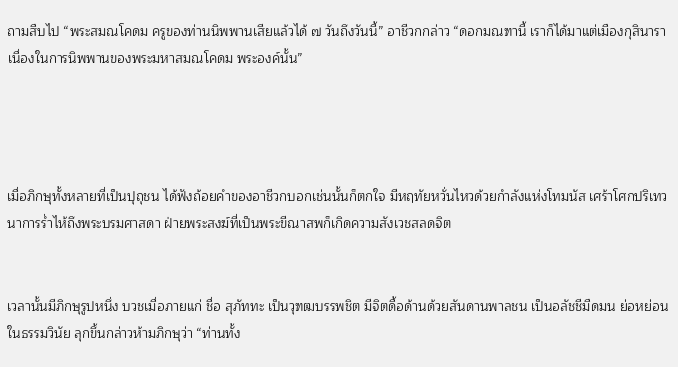ถามสืบไป “พระสมณโคดม ครูของท่านนิพพานเสียแล้วได้ ๗ วันถึงวันนี้” อาชีวกกล่าว “ดอกมณฑานี้ เราก็ได้มาแต่เมืองกุสินารา เนื่องในการนิพพานของพระมหาสมณโคดม พระองค์นั้น”




เมื่อภิกษุทั้งหลายที่เป็นปุถุชน ได้ฟังถ้อยคำของอาชีวกบอกเช่นนั้นก็ตกใจ มีหฤทัยหวั่นไหวด้วยกำลังแห่งโทมนัส เศร้าโศกปริเทวนาการร่ำไห้ถึงพระบรมศาสดา ฝ่ายพระสงฆ์ที่เป็นพระขีณาสพก็เกิดความสังเวชสลดจิต


เวลานั้นมีภิกษุรูปหนึ่ง บวชเมื่อภายแก่ ชื่อ สุภัททะ เป็นวุฑฒบรรพชิต มีจิตดื้อด้านด้วยสันดานพาลชน เป็นอลัชชีมืดมน ย่อหย่อนในธรรมวินัย ลุกขึ้นกล่าวห้ามภิกษุว่า “ท่านทั้ง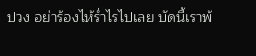ปวง อย่าร้องไห้ร่ำไรไปเลย บัดนี้เราพ้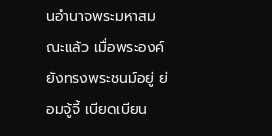นอำนาจพระมหาสมณะแล้ว เมื่อพระองค์ยังทรงพระชนม์อยู่ ย่อมจู้จี้ เบียดเบียน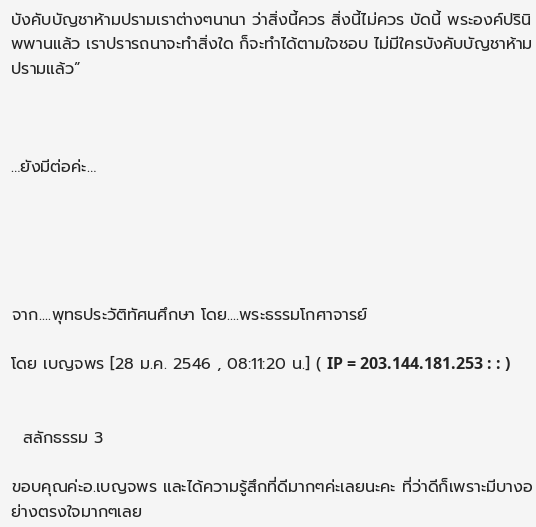บังคับบัญชาห้ามปรามเราต่างๆนานา ว่าสิ่งนี้ควร สิ่งนี้ไม่ควร บัดนี้ พระองค์ปรินิพพานแล้ว เราปรารถนาจะทำสิ่งใด ก็จะทำได้ตามใจชอบ ไม่มีใครบังคับบัญชาห้ามปรามแล้ว”



…ยังมีต่อค่ะ…





จาก....พุทธประวัติทัศนศึกษา โดย....พระธรรมโกศาจารย์

โดย เบญจพร [28 ม.ค. 2546 , 08:11:20 น.] ( IP = 203.144.181.253 : : )


  สลักธรรม 3

ขอบคุณค่ะอ.เบญจพร และได้ความรู้สึกที่ดีมากๆค่ะเลยนะคะ ที่ว่าดีก็เพราะมีบางอย่างตรงใจมากๆเลย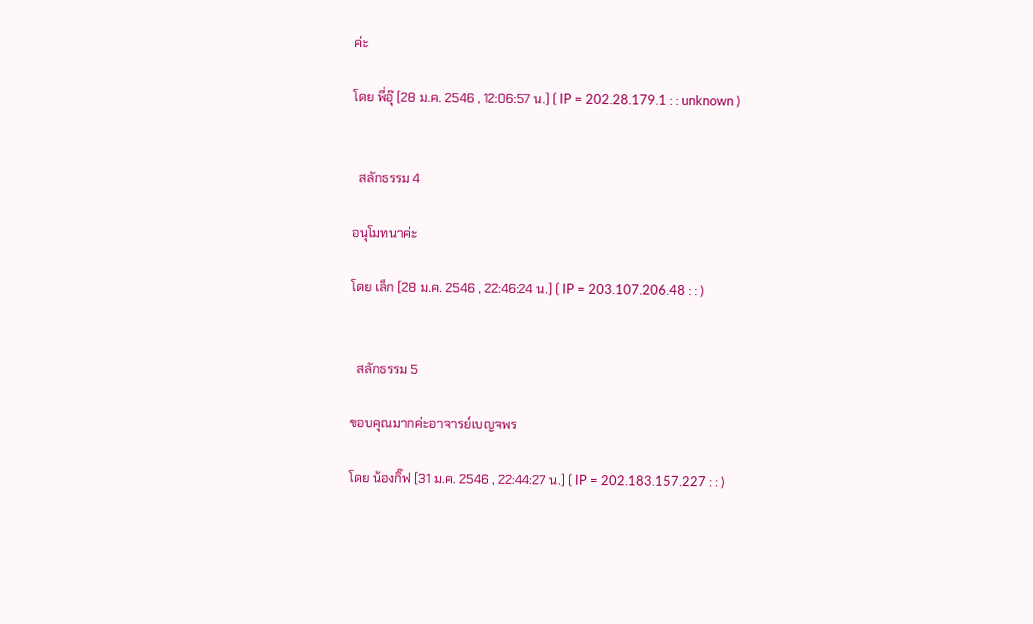ค่ะ

โดย พี่อุ๊ [28 ม.ค. 2546 , 12:06:57 น.] ( IP = 202.28.179.1 : : unknown )


  สลักธรรม 4

อนุโมทนาค่ะ

โดย เล็ก [28 ม.ค. 2546 , 22:46:24 น.] ( IP = 203.107.206.48 : : )


  สลักธรรม 5

ขอบคุณมากค่ะอาจารย์เบญจพร

โดย น้องกิ๊ฟ [31 ม.ค. 2546 , 22:44:27 น.] ( IP = 202.183.157.227 : : )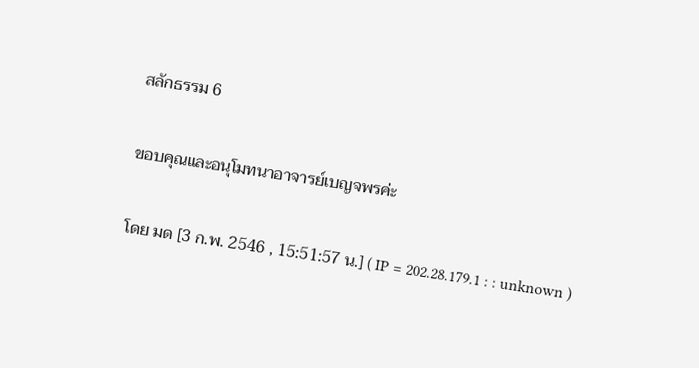สลักธรรม 6

ขอบคุณและอนุโมทนาอาจารย์เบญจพรค่ะ

โดย มด [3 ก.พ. 2546 , 15:51:57 น.] ( IP = 202.28.179.1 : : unknown )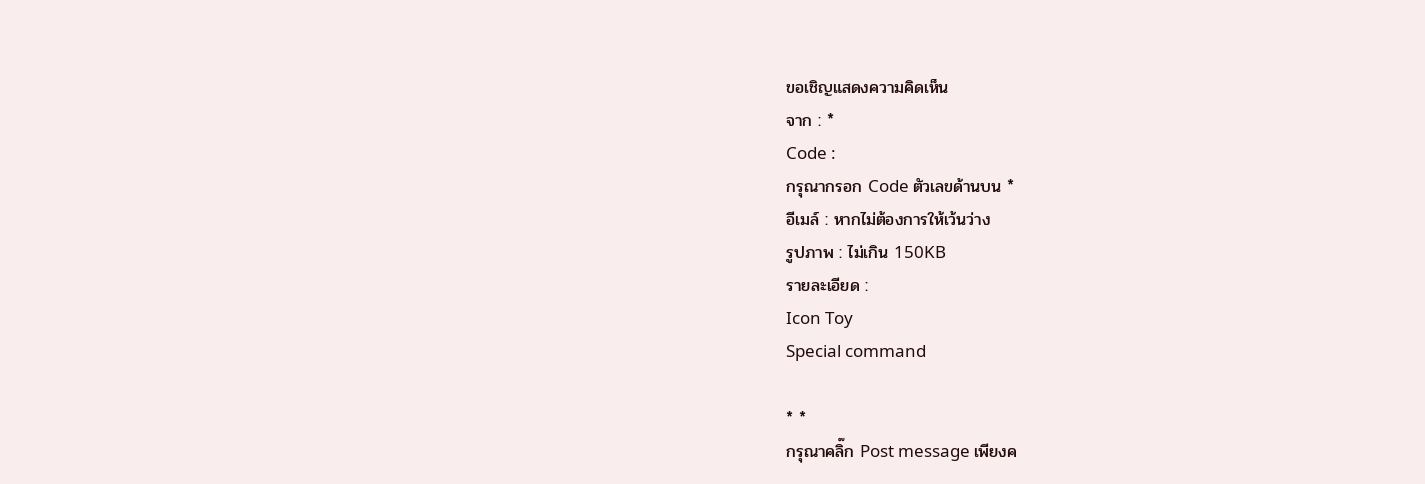ขอเชิญแสดงความคิดเห็น
จาก : *
Code :
กรุณากรอก Code ตัวเลขด้านบน *
อีเมล์ : หากไม่ต้องการให้เว้นว่าง
รูปภาพ : ไม่เกิน 150KB
รายละเอียด :
Icon Toy
Special command

* *
กรุณาคลิ๊ก Post message เพียงค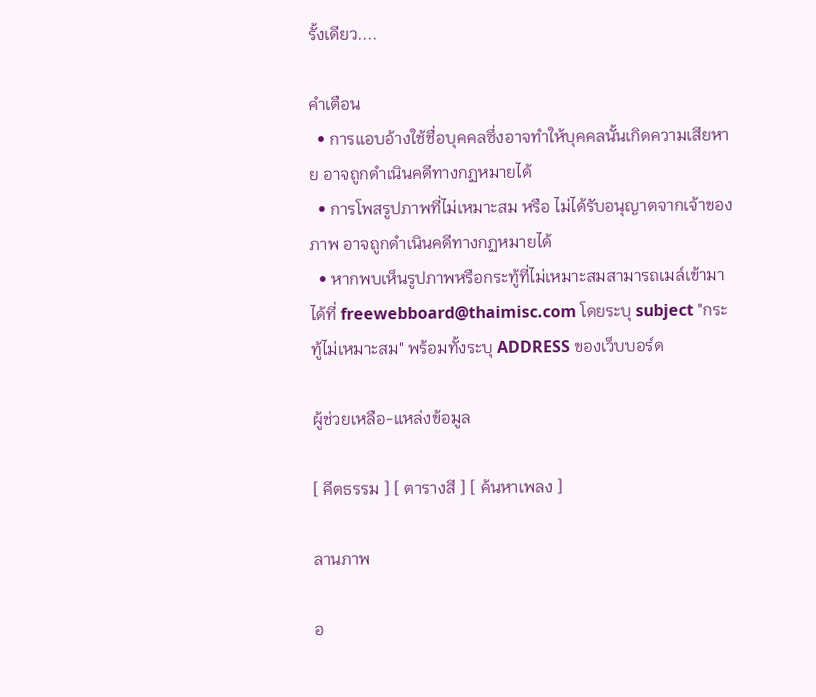รั้งเดียว....

คำเตือน
  • การแอบอ้างใช้ชื่อบุคคลซึ่งอาจทำให้บุคคลนั้นเกิดความเสียหาย อาจถูกดำเนินคดีทางกฏหมายได้
  • การโพสรูปภาพที่ไม่เหมาะสม หรือ ไม่ได้รับอนุญาตจากเจ้าของภาพ อาจถูกดำเนินคดีทางกฏหมายได้
  • หากพบเห็นรูปภาพหรือกระทู้ที่ไม่เหมาะสมสามารถเมล์เข้ามาได้ที่ freewebboard@thaimisc.com โดยระบุ subject "กระทู้ไม่เหมาะสม" พร้อมทั้งระบุ ADDRESS ของเว็บบอร์ด

ผู้ช่วยเหลือ-แหล่งข้อมูล

[ คีตธรรม ] [ ตารางสี ] [ ค้นหาเพลง ]

ลานภาพ

อ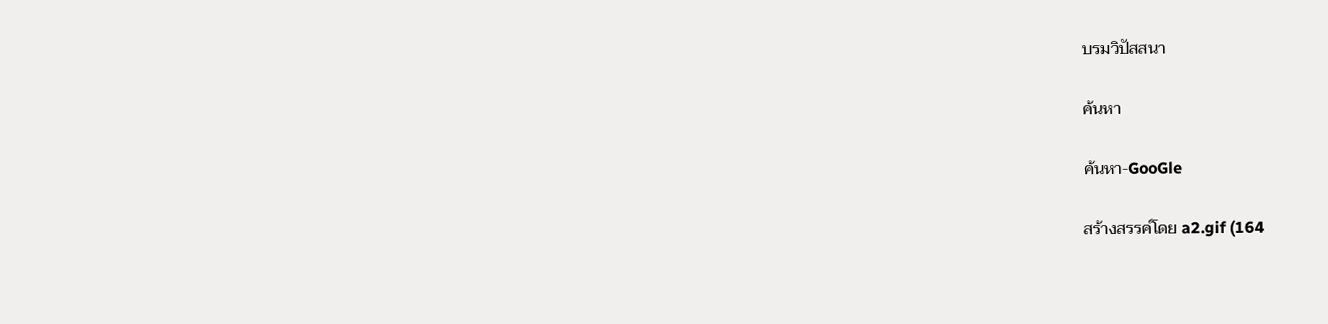บรมวิปัสสนา

ค้นหา

ค้นหา-GooGle

สร้างสรรค์โดย a2.gif (164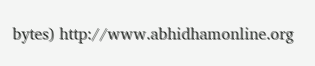bytes) http://www.abhidhamonline.org